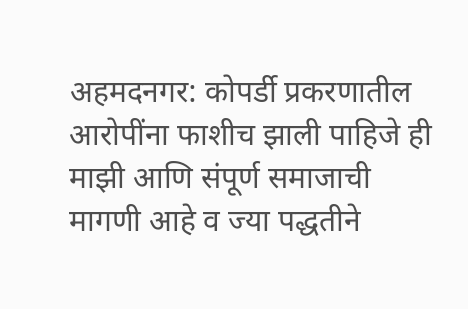अहमदनगर: कोपर्डी प्रकरणातील आरोपींना फाशीच झाली पाहिजे ही माझी आणि संपूर्ण समाजाची मागणी आहे व ज्या पद्धतीने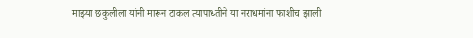माझ्या छकुलीला यांनी मारून टाकल त्यापाध्तीने या नराधमांना फाशीच झाली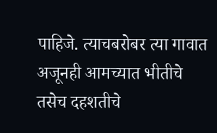पाहिजे. त्याचबरोबर त्या गावात अजूनही आमच्यात भीतीचे तसेच दहशतीचे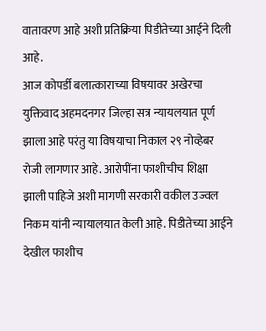वातावरण आहे अशी प्रतिक्रिया पिडीतेच्या आईने दिली आहे.
आज कोपर्डी बलात्काराच्या विषयावर अखेरचा युक्तिवाद अहमदनगर जिल्हा सत्र न्यायलयात पूर्ण झाला आहे परंतु या विषयाचा निकाल २९ नोव्हेबर रोजी लागणार आहे. आरोपींना फाशीचीच शिक्षा झाली पाहिजे अशी मागणी सरकारी वकील उज्वल निकम यांनी न्यायालयात केली आहे. पिडीतेच्या आईने देखील फाशीच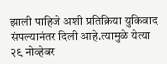झाली पाहिजे अशी प्रतिक्रिया युकिवाद संपल्यानंतर दिली आहे.त्यामुळे येत्या २९ नोव्हेबर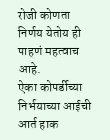रोजी कोणता निर्णय येतोय ही पाहणं महत्वाच आहे.
ऐका कोपर्डीच्या निर्भयाच्या आईची आर्त हाक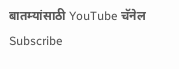बातम्यांसाठी YouTube चॅनेल Subscribe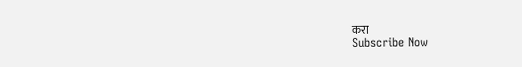करा
Subscribe Now